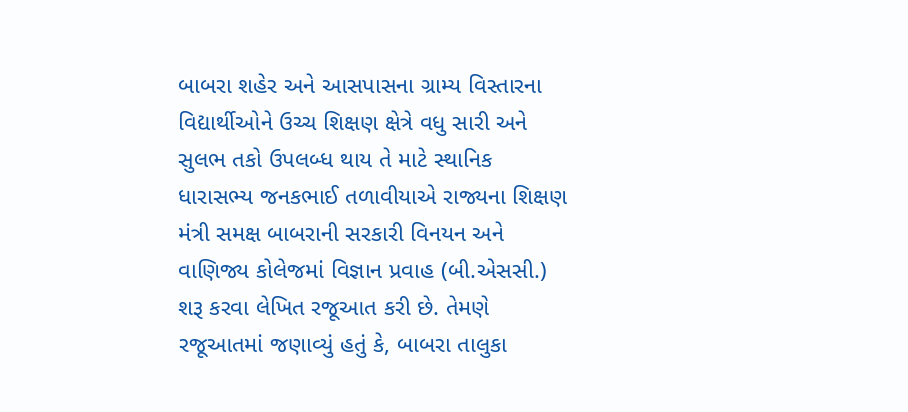બાબરા શહેર અને આસપાસના ગ્રામ્ય વિસ્તારના વિદ્યાર્થીઓને ઉચ્ચ શિક્ષણ ક્ષેત્રે વધુ સારી અને સુલભ તકો ઉપલબ્ધ થાય તે માટે સ્થાનિક ધારાસભ્ય જનકભાઈ તળાવીયાએ રાજ્યના શિક્ષણ મંત્રી સમક્ષ બાબરાની સરકારી વિનયન અને વાણિજ્ય કોલેજમાં વિજ્ઞાન પ્રવાહ (બી.એસસી.) શરૂ કરવા લેખિત રજૂઆત કરી છે. તેમણે રજૂઆતમાં જણાવ્યું હતું કે, બાબરા તાલુકા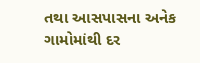તથા આસપાસના અનેક ગામોમાંથી દર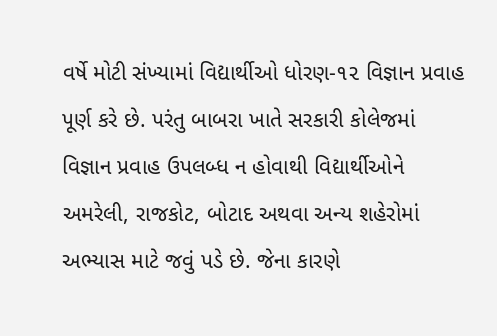વર્ષે મોટી સંખ્યામાં વિદ્યાર્થીઓ ધોરણ-૧૨ વિજ્ઞાન પ્રવાહ પૂર્ણ કરે છે. પરંતુ બાબરા ખાતે સરકારી કોલેજમાં વિજ્ઞાન પ્રવાહ ઉપલબ્ધ ન હોવાથી વિદ્યાર્થીઓને અમરેલી, રાજકોટ, બોટાદ અથવા અન્ય શહેરોમાં અભ્યાસ માટે જવું પડે છે. જેના કારણે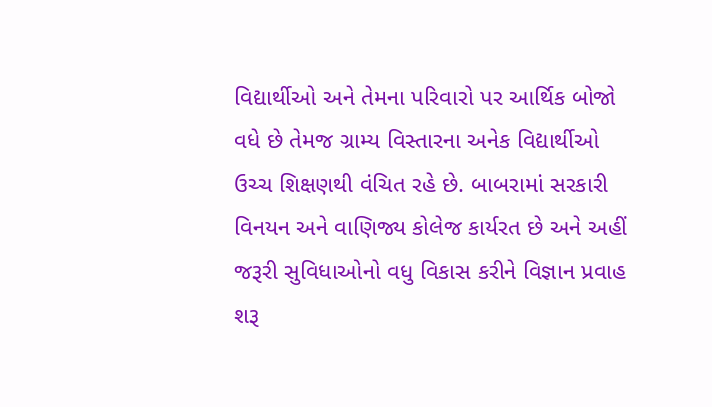વિદ્યાર્થીઓ અને તેમના પરિવારો પર આર્થિક બોજો વધે છે તેમજ ગ્રામ્ય વિસ્તારના અનેક વિદ્યાર્થીઓ ઉચ્ચ શિક્ષણથી વંચિત રહે છે. બાબરામાં સરકારી વિનયન અને વાણિજ્ય કોલેજ કાર્યરત છે અને અહીં જરૂરી સુવિધાઓનો વધુ વિકાસ કરીને વિજ્ઞાન પ્રવાહ શરૂ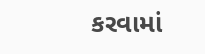કરવામાં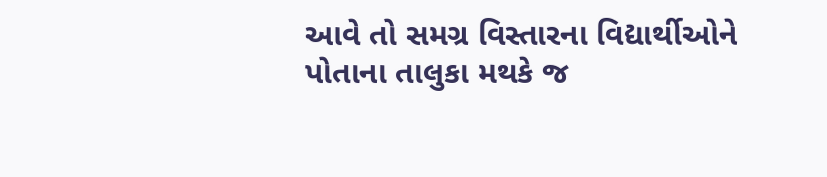આવે તો સમગ્ર વિસ્તારના વિદ્યાર્થીઓને પોતાના તાલુકા મથકે જ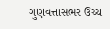ગુણવત્તાસભર ઉચ્ચ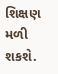શિક્ષણ મળી શકશે.